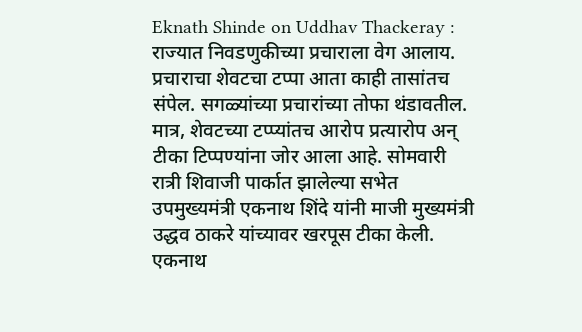Eknath Shinde on Uddhav Thackeray : राज्यात निवडणुकीच्या प्रचाराला वेग आलाय. प्रचाराचा शेवटचा टप्पा आता काही तासांतच संपेल. सगळ्यांच्या प्रचारांच्या तोफा थंडावतील. मात्र, शेवटच्या टप्प्यांतच आरोप प्रत्यारोप अन् टीका टिप्पण्यांना जोर आला आहे. सोमवारी रात्री शिवाजी पार्कात झालेल्या सभेत उपमुख्यमंत्री एकनाथ शिंदे यांनी माजी मुख्यमंत्री उद्धव ठाकरे यांच्यावर खरपूस टीका केली.
एकनाथ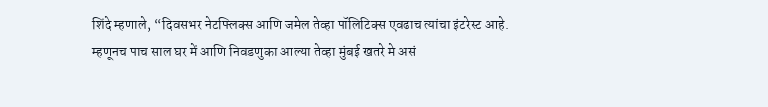शिंदे म्हणाले, “दिवसभर नेटफ्लिक्स आणि जमेल तेव्हा पॉलिटिक्स एवढाच त्यांचा इंटरेस्ट आहे. म्हणूनच पाच साल घर में आणि निवडणुका आल्या तेव्हा मुंबई खतरे मे असं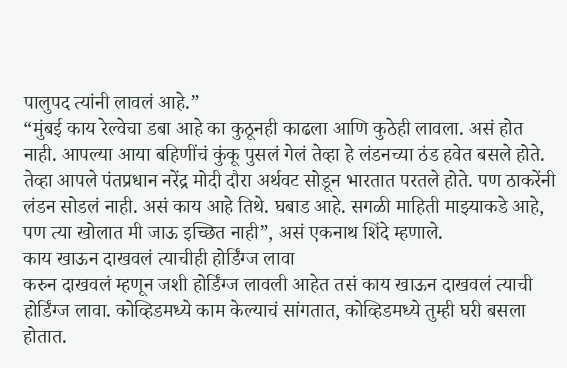पालुपद त्यांनी लावलं आहे.”
“मुंबई काय रेल्वेचा डबा आहे का कुठूनही काढला आणि कुठेही लावला. असं होत नाही. आपल्या आया बहिणींचं कुंकू पुसलं गेलं तेव्हा हे लंडनच्या ठंड हवेत बसले होते. तेव्हा आपले पंतप्रधान नरेंद्र मोदी दौरा अर्थवट सोडून भारतात परतले होते. पण ठाकरेंनी लंडन सोडलं नाही. असं काय आहे तिथे. घबाड आहे. सगळी माहिती माझ्याकडे आहे, पण त्या खोलात मी जाऊ इच्छित नाही”, असं एकनाथ शिंदे म्हणाले.
काय खाऊन दाखवलं त्याचीही होर्डिंग्ज लावा
करुन दाखवलं म्हणून जशी होर्डिंग्ज लावली आहेत तसं काय खाऊन दाखवलं त्याची होर्डिंग्ज लावा. कोव्हिडमध्ये काम केल्याचं सांगतात, कोव्हिडमध्ये तुम्ही घरी बसला होतात.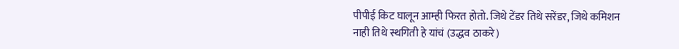पीपीई किट घालून आम्ही फिरत होतो. जिथे टेंडर तिथे सरेंडर, जिथे कमिशन नाही तिथे स्थगिती हे यांचं (उद्धव ठाकरे)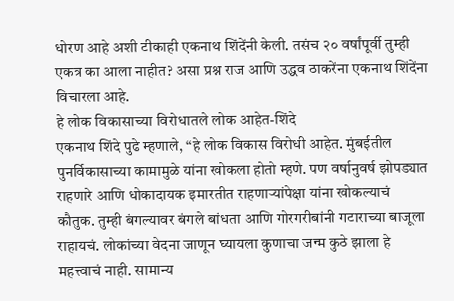धोरण आहे अशी टीकाही एकनाथ शिंदेंनी केली. तसंच २० वर्षांपूर्वी तुम्ही एकत्र का आला नाहीत? असा प्रश्न राज आणि उद्धव ठाकरेंना एकनाथ शिंदेंना विचारला आहे.
हे लोक विकासाच्या विरोधातले लोक आहेत-शिंदे
एकनाथ शिंदे पुढे म्हणाले, “हे लोक विकास विरोधी आहेत. मुंबईतील पुनर्विकासाच्या कामामुळे यांना खोकला होतो म्हणे. पण वर्षानुवर्ष झोपड्यात राहणारे आणि धोकादायक इमारतीत राहणाऱ्यांपेक्षा यांना खोकल्याचं कौतुक. तुम्ही बंगल्यावर बंगले बांधता आणि गोरगरीबांनी गटाराच्या बाजूला राहायचं. लोकांच्या वेदना जाणून घ्यायला कुणाचा जन्म कुठे झाला हे महत्त्वाचं नाही. सामान्य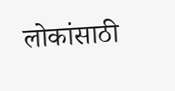लोकांसाठी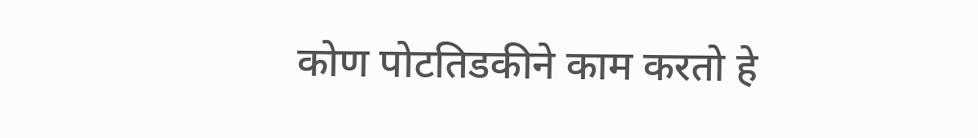कोण पोटतिडकीने काम करतो हे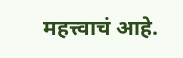महत्त्वाचं आहे.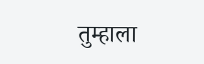तुम्हाला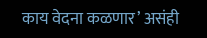काय वेदना कळणार’ असंही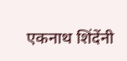एकनाथ शिंदेंनी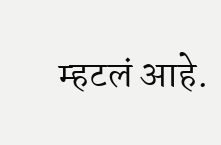म्हटलं आहे.